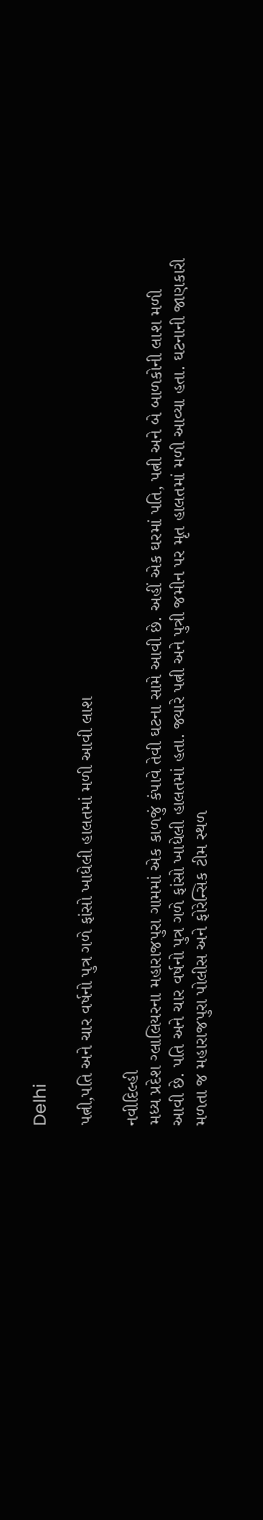Delhi

પત્ની,પતિ અને ચાર વર્ષનો પુત્ર ગળે ફાંસો ખાધેલી હાલતમાં મળી આવી લાશ

નવીદિલ્હી
મધ્ય પ્રદેશ ગ્લાલિયરના મહારાજપુરા ગામમાં એક કાળજું કંપાવે તેવી ઘટના સામે આવી છે. અહીં એક ઘરમાં પતિ, પત્ની અને બે બાળકોની લાશ મળી આવી છે. પતિ અને ચાર વર્ષનો પુત્ર ગળે ફાંસો ખાધેલી હાલતમાં હતા. જ્યારે પત્ની અને પુત્રી જમીન પર મૃત હાલતમાં મળી આવ્યા હતા. ઘટનાની જાણકારી મળતા જ મહારાજપુરા પોલીસ અને ફોરેન્સિક ટીમ સ્થળ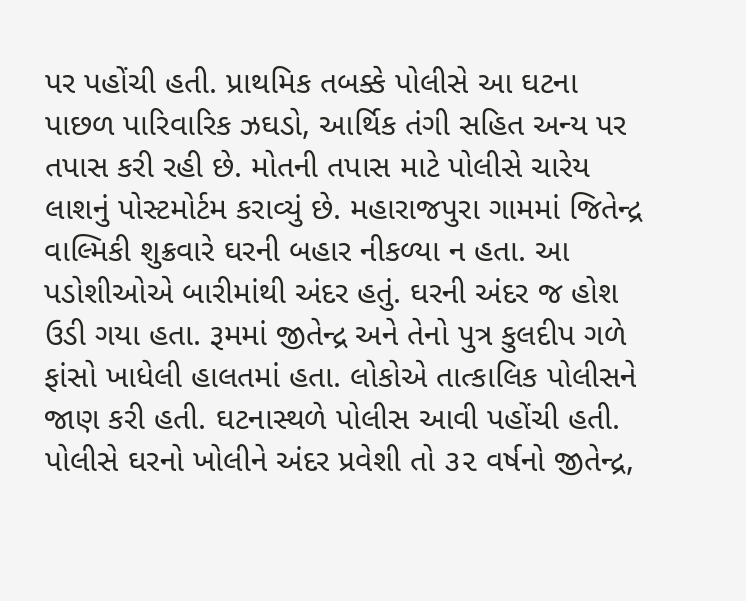પર પહોંચી હતી. પ્રાથમિક તબક્કે પોલીસે આ ઘટના પાછળ પારિવારિક ઝઘડો, આર્થિક તંગી સહિત અન્ય પર તપાસ કરી રહી છે. મોતની તપાસ માટે પોલીસે ચારેય લાશનું પોસ્ટમોર્ટમ કરાવ્યું છે. મહારાજપુરા ગામમાં જિતેન્દ્ર વાલ્મિકી શુક્રવારે ઘરની બહાર નીકળ્યા ન હતા. આ પડોશીઓએ બારીમાંથી અંદર હતું. ઘરની અંદર જ હોશ ઉડી ગયા હતા. રૂમમાં જીતેન્દ્ર અને તેનો પુત્ર કુલદીપ ગળે ફાંસો ખાધેલી હાલતમાં હતા. લોકોએ તાત્કાલિક પોલીસને જાણ કરી હતી. ઘટનાસ્થળે પોલીસ આવી પહોંચી હતી. પોલીસે ઘરનો ખોલીને અંદર પ્રવેશી તો ૩૨ વર્ષનો જીતેન્દ્ર,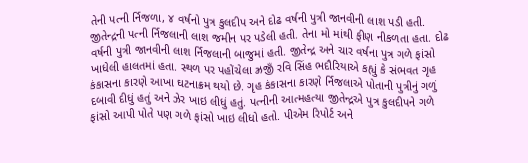તેની પત્ની ર્નિજળા, ૪ વર્ષનો પુત્ર કુલદીપ અને દોઢ વર્ષની પુત્રી જાનવીની લાશ પડી હતી. જીતેન્દ્રની પત્ની ર્નિજલાની લાશ જમીન પર પડેલી હતી. તેના મો માંથી ફીણ નીકળતા હતા. દોઢ વર્ષની પુત્રી જાનવીની લાશ ર્નિજલાની બાજુમાં હતી. જીતેન્દ્ર અને ચાર વર્ષના પુત્ર ગળે ફાંસો ખાધેલી હાલતમાં હતા. સ્થળ પર પહોંચેલા ઝ્રજીઁ રવિ સિંહ ભદૌરિયાએ કહ્યું કે સંભવત ગૃહ કંકાસના કારણે આખા ઘટનાક્રમ થયો છે. ગૃહ કંકાસના કારણે ર્નિજલાએ પોતાની પુત્રીનું ગળું દબાવી દીધું હતું અને ઝેર ખાઇ લીધું હતું. પત્નીની આત્મહત્યા જીતેન્દ્રએ પુત્ર કુલદીપને ગળે ફાંસો આપી પોતે પણ ગળે ફાંસો ખાઇ લીધો હતો. પીએમ રિપોર્ટ અને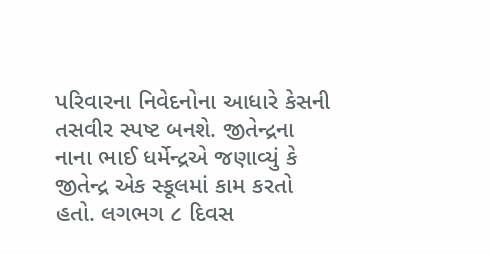પરિવારના નિવેદનોના આધારે કેસની તસવીર સ્પષ્ટ બનશે. જીતેન્દ્રના નાના ભાઈ ધર્મેન્દ્રએ જણાવ્યું કે જીતેન્દ્ર એક સ્કૂલમાં કામ કરતો હતો. લગભગ ૮ દિવસ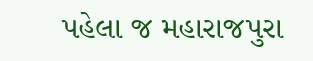પહેલા જ મહારાજપુરા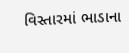વિસ્તારમાં ભાડાના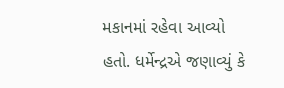મકાનમાં રહેવા આવ્યો હતો. ધર્મેન્દ્રએ જણાવ્યું કે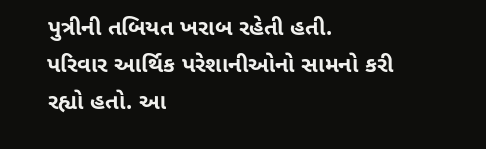પુત્રીની તબિયત ખરાબ રહેતી હતી. પરિવાર આર્થિક પરેશાનીઓનો સામનો કરી રહ્યો હતો. આ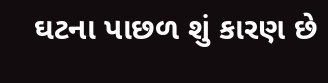ઘટના પાછળ શું કારણ છે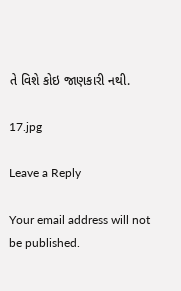તે વિશે કોઇ જાણકારી નથી.

17.jpg

Leave a Reply

Your email address will not be published.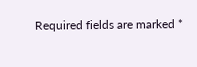Required fields are marked *